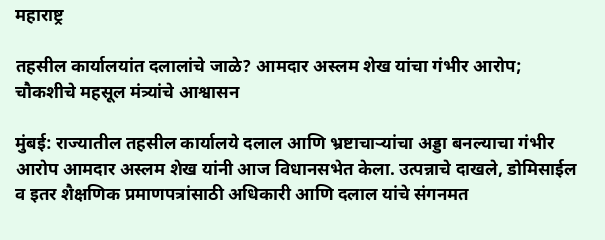महाराष्ट्र

तहसील कार्यालयांत दलालांचे जाळे? आमदार अस्लम शेख यांचा गंभीर आरोप; चौकशीचे महसूल मंत्र्यांचे आश्वासन

मुंबई: राज्यातील तहसील कार्यालये दलाल आणि भ्रष्टाचार्‍यांचा अड्डा बनल्याचा गंभीर आरोप आमदार अस्लम शेख यांनी आज विधानसभेत केला. उत्पन्नाचे दाखले, डोमिसाईल व इतर शैक्षणिक प्रमाणपत्रांसाठी अधिकारी आणि दलाल यांचे संगनमत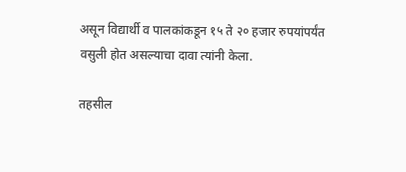असून विद्यार्थी व पालकांकडून १५ ते २० हजार रुपयांपर्यंत वसुली होत असल्याचा दावा त्यांनी केला.

तहसील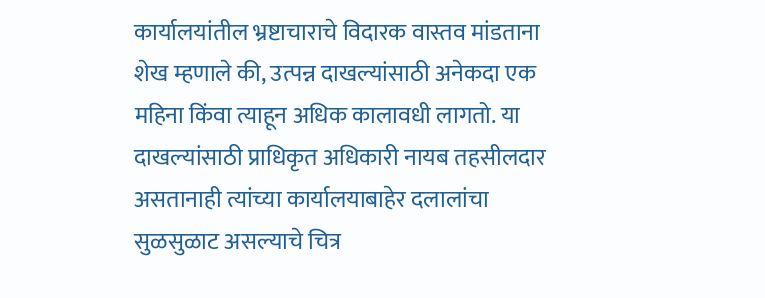कार्यालयांतील भ्रष्टाचाराचे विदारक वास्तव मांडताना शेख म्हणाले की, उत्पन्न दाखल्यांसाठी अनेकदा एक महिना किंवा त्याहून अधिक कालावधी लागतो. या दाखल्यांसाठी प्राधिकृत अधिकारी नायब तहसीलदार असतानाही त्यांच्या कार्यालयाबाहेर दलालांचा सुळसुळाट असल्याचे चित्र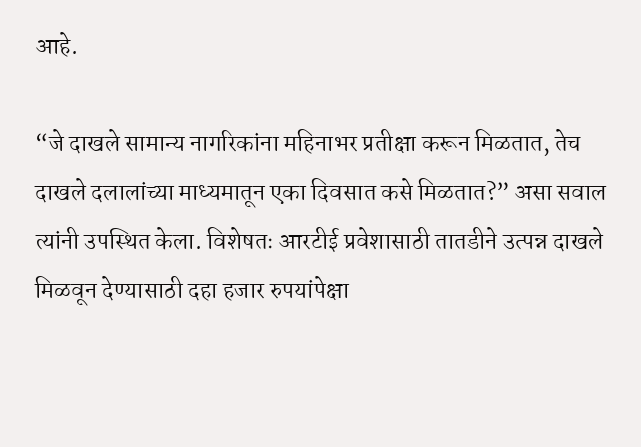आहे.

“जे दाखले सामान्य नागरिकांना महिनाभर प्रतीक्षा करून मिळतात, तेच दाखले दलालांच्या माध्यमातून एका दिवसात कसे मिळतात?” असा सवाल त्यांनी उपस्थित केला. विशेषतः आरटीई प्रवेशासाठी तातडीने उत्पन्न दाखले मिळवून देण्यासाठी दहा हजार रुपयांपेक्षा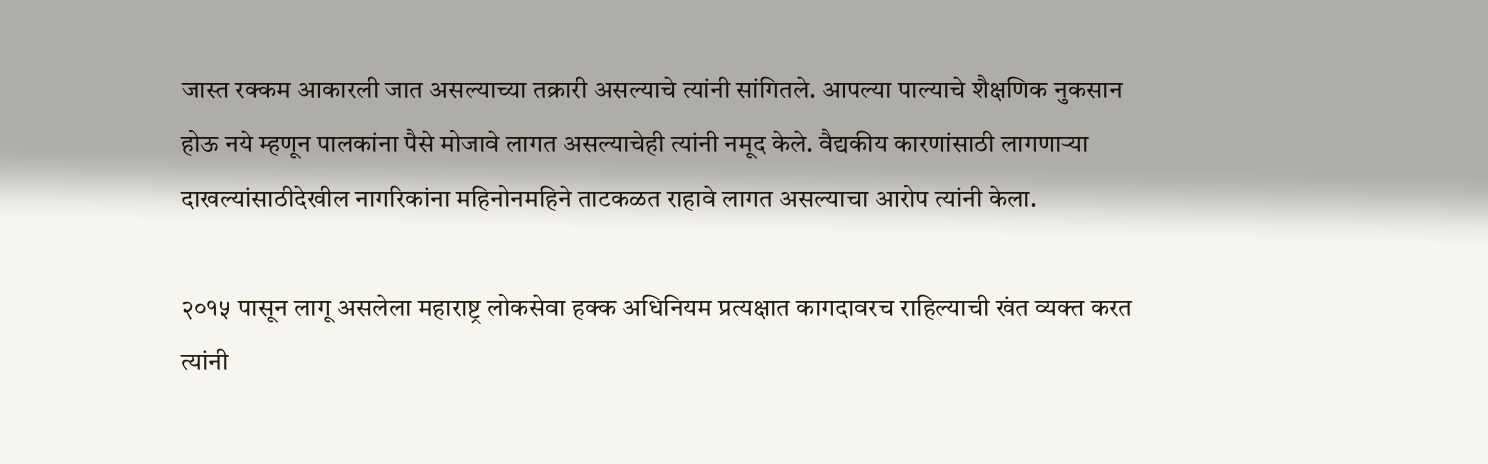जास्त रक्कम आकारली जात असल्याच्या तक्रारी असल्याचे त्यांनी सांगितले. आपल्या पाल्याचे शैक्षणिक नुकसान होऊ नये म्हणून पालकांना पैसे मोजावे लागत असल्याचेही त्यांनी नमूद केले. वैद्यकीय कारणांसाठी लागणाऱ्या दाखल्यांसाठीदेखील नागरिकांना महिनोनमहिने ताटकळत राहावे लागत असल्याचा आरोप त्यांनी केला.

२०१५ पासून लागू असलेला महाराष्ट्र लोकसेवा हक्क अधिनियम प्रत्यक्षात कागदावरच राहिल्याची खंत व्यक्त करत त्यांनी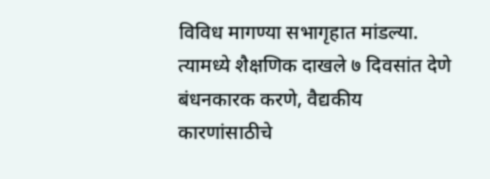विविध मागण्या सभागृहात मांडल्या. त्यामध्ये शैक्षणिक दाखले ७ दिवसांत देणे बंधनकारक करणे, वैद्यकीय कारणांसाठीचे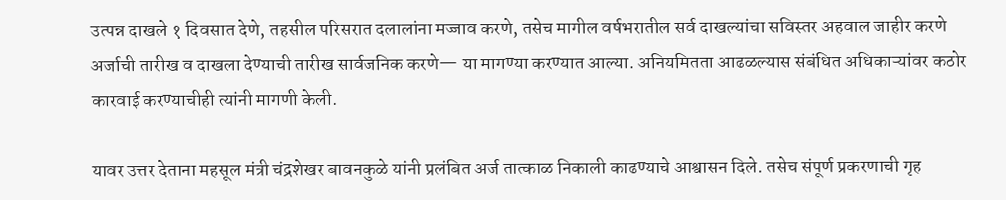उत्पन्न दाखले १ दिवसात देणे, तहसील परिसरात दलालांना मज्जाव करणे, तसेच मागील वर्षभरातील सर्व दाखल्यांचा सविस्तर अहवाल जाहीर करणे अर्जाची तारीख व दाखला देण्याची तारीख सार्वजनिक करणे— या मागण्या करण्यात आल्या. अनियमितता आढळल्यास संबंधित अधिकाऱ्यांवर कठोर कारवाई करण्याचीही त्यांनी मागणी केली.

यावर उत्तर देताना महसूल मंत्री चंद्रशेखर बावनकुळे यांनी प्रलंबित अर्ज तात्काळ निकाली काढण्याचे आश्वासन दिले. तसेच संपूर्ण प्रकरणाची गृह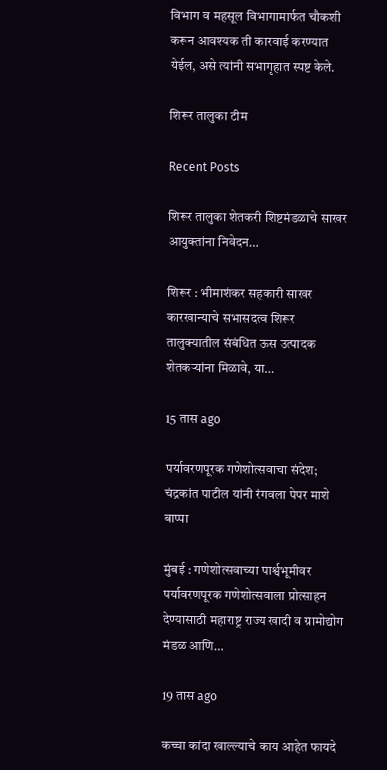विभाग व महसूल विभागामार्फत चौकशी करून आवश्यक ती कारवाई करण्यात येईल, असे त्यांनी सभागृहात स्पष्ट केले.

शिरूर तालुका टीम

Recent Posts

शिरूर तालुका शेतकरी शिष्टमंडळाचे साखर आयुक्तांना निवेदन…

शिरूर : भीमाशंकर सहकारी साखर कारखान्याचे सभासदत्व शिरूर तालुक्यातील संबंधित ऊस उत्पादक शेतकऱ्यांना मिळावे, या…

15 तास ago

पर्यावरणपूरक गणेशोत्सवाचा संदेश; चंद्रकांत पाटील यांनी रंगवला पेपर माशे बाप्पा

मुंबई : गणेशोत्सवाच्या पार्श्वभूमीवर पर्यावरणपूरक गणेशोत्सवाला प्रोत्साहन देण्यासाठी महाराष्ट्र राज्य खादी व ग्रामोद्योग मंडळ आणि…

19 तास ago

कच्चा कांदा खाल्ल्याचे काय आहेत फायदे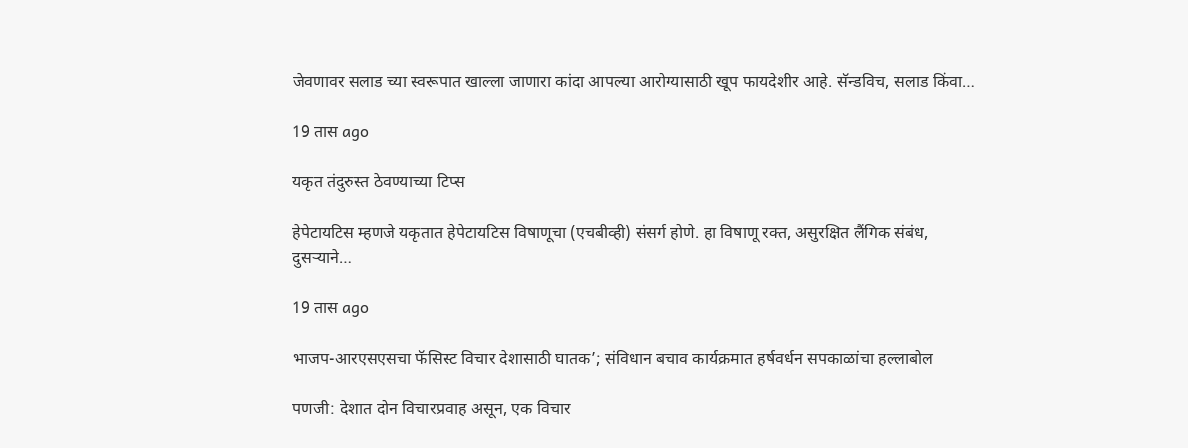जेवणावर सलाड च्या स्वरूपात खाल्ला जाणारा कांदा आपल्या आरोग्यासाठी खूप फायदेशीर आहे. सॅन्डविच, सलाड किंवा…

19 तास ago

यकृत तंदुरुस्त ठेवण्याच्या टिप्स

हेपेटायटिस म्हणजे यकृतात हेपेटायटिस विषाणूचा (एचबीव्ही) संसर्ग होणे. हा विषाणू रक्त, असुरक्षित लैंगिक संबंध, दुसर्‍याने…

19 तास ago

भाजप-आरएसएसचा फॅसिस्ट विचार देशासाठी घातक’; संविधान बचाव कार्यक्रमात हर्षवर्धन सपकाळांचा हल्लाबोल

पणजी: देशात दोन विचारप्रवाह असून, एक विचार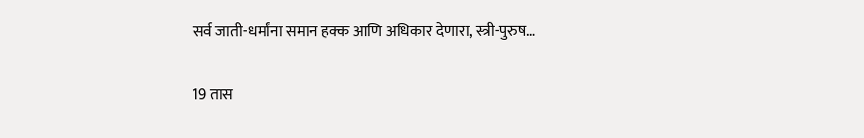सर्व जाती-धर्मांना समान हक्क आणि अधिकार देणारा, स्त्री-पुरुष…

19 तास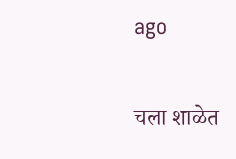ago

चला शाळेत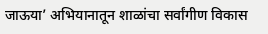जाऊया’ अभियानातून शाळांचा सर्वांगीण विकास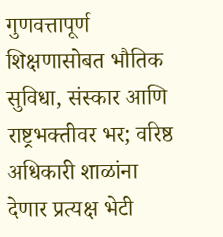गुणवत्तापूर्ण शिक्षणासोबत भौतिक सुविधा, संस्कार आणि राष्ट्रभक्तीवर भर; वरिष्ठ अधिकारी शाळांना देणार प्रत्यक्ष भेटी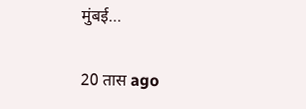मुंबई…

20 तास ago